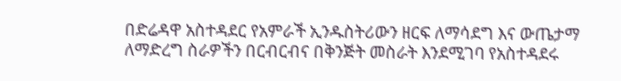በድሬዳዋ አስተዳደር የአምራች ኢንዱስትሪውን ዘርፍ ለማሳደግ እና ውጤታማ ለማድረግ ስራዎችን በርብርብና በቅንጅት መስራት እንደሚገባ የአስተዳደሩ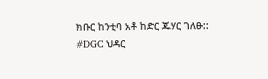ክቡር ከንቲባ አቶ ከድር ጁሃር ገለፁ::
#DGC ህዳር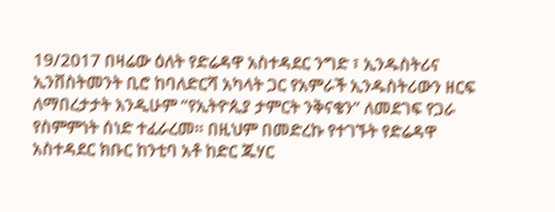19/2017 በዛሬው ዕለት የድሬዳዋ አስተዳደር ንግድ ፣ ኢንዱስትሪና ኢንቨስትመንት ቢሮ ከባለድርሻ አካላት ጋር የአምራች ኢንዱስትሪውን ዘርፍ ለማበረታታት እንዲሁም “የኢትዮጲያ ታምርት ንቅናቄን” ለመደገፍ የጋራ የስምምነት ሰነድ ተፈራረመ። በዚህም በመድረኩ የተገኙት የድሬዳዋ አስተዳደር ክቡር ከንቲባ አቶ ከድር ጁሃር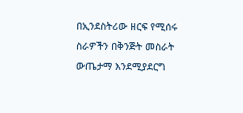በኢንደስትሪው ዘርፍ የሚሰሩ ስራዎችን በቅንጅት መስራት ውጤታማ እንደሚያደርግ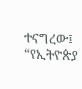ተናግረው፤ “የኢትዮጵያ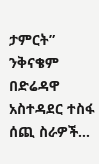ታምርት” ንቅናቄም በድሬዳዋ አስተዳደር ተስፋ ሰጪ ስራዎች…